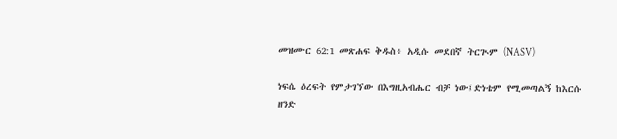መዝሙር 62:1 መጽሐፍ ቅዱስ፥ አዲሱ መደበኛ ትርጒም (NASV)

ነፍሴ ዕረፍት የምታገኘው በእግዚአብሔር ብቻ ነው፤ድነቴም የሚመጣልኝ ከእርሱ ዘንድ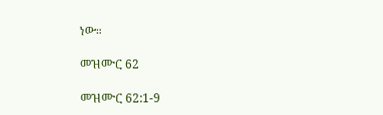ነው።

መዝሙር 62

መዝሙር 62:1-9